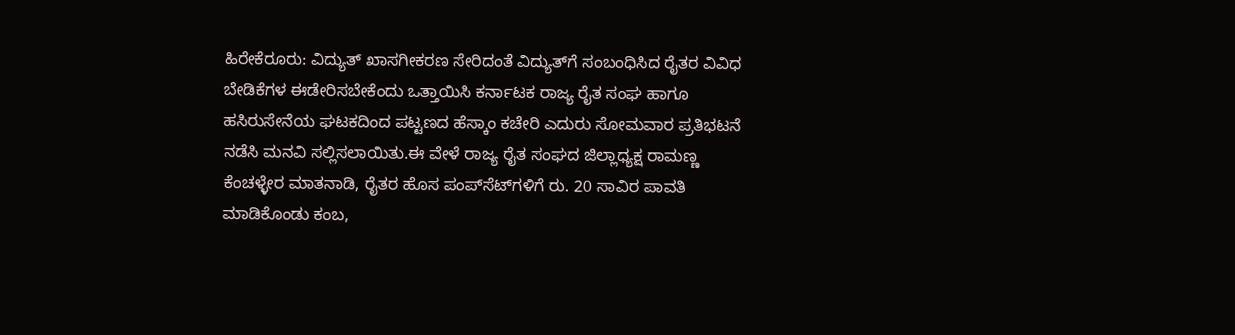ಹಿರೇಕೆರೂರು: ವಿದ್ಯುತ್ ಖಾಸಗೀಕರಣ ಸೇರಿದಂತೆ ವಿದ್ಯುತ್‌ಗೆ ಸಂಬಂಧಿಸಿದ ರೈತರ ವಿವಿಧ ಬೇಡಿಕೆಗಳ ಈಡೇರಿಸಬೇಕೆಂದು ಒತ್ತಾಯಿಸಿ ಕರ್ನಾಟಕ ರಾಜ್ಯ ರೈತ ಸಂಘ ಹಾಗೂ ಹಸಿರುಸೇನೆಯ ಘಟಕದಿಂದ ಪಟ್ಟಣದ ಹೆಸ್ಕಾಂ ಕಚೇರಿ ಎದುರು ಸೋಮವಾರ ಪ್ರತಿಭಟನೆ ನಡೆಸಿ ಮನವಿ ಸಲ್ಲಿಸಲಾಯಿತು.ಈ ವೇಳೆ ರಾಜ್ಯ ರೈತ ಸಂಘದ ಜಿಲ್ಲಾಧ್ಯಕ್ಷ ರಾಮಣ್ಣ ಕೆಂಚಳ್ಳೇರ ಮಾತನಾಡಿ, ರೈತರ ಹೊಸ ಪಂಪ್‌ಸೆಟ್‌ಗಳಿಗೆ ರು. 20 ಸಾವಿರ ಪಾವತಿ ಮಾಡಿಕೊಂಡು ಕಂಬ,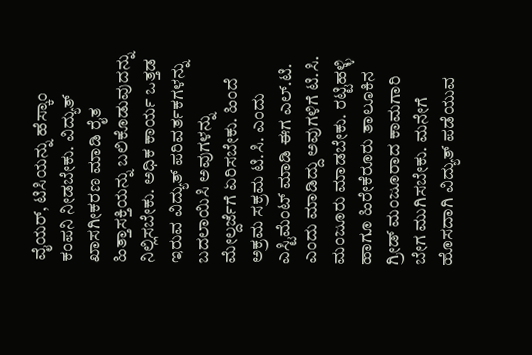ವೈಯರ್, ಟಿಸಿಯನ್ನು ಹೆಸ್ಕಾಂ ಕಂಪನಿ ನೀಡಬೇಕು. ವಿದ್ಯುತ್ ಖಾಸಗೀಕರಣ ಮಾಡಿ ರೈತ ಹಿತ್ತಾಸಕ್ತಿಯನ್ನು ಬಲಿಕೊಡುವುದನ್ನು ನಿಲ್ಲಿಸಬೇಕು. ಅಧಿಕ ಕಾರ್ಯ ಒತ್ತಡ ಇರುವ ವಿದ್ಯುತ್ ಪರಿವರ್ತಕಗಳನ್ನು ಬದಲಾಯಿಸಿ ಅವುಗಳನ್ನು ಮೇಲ್ದರ್ಜೆಗೆ ಏರಿಸಬೇಕು. ಹಿಂದೆ ಅಕ್ರಮ ಸಕ್ರಮ ಟಿ.ಸಿ. ಎಂದು ಎಸ್ಟಿಮೆಂಟ್ ಮಾಡಿ ಈಗ ಎಲ್.ಟಿ. ಎಂದು ಮಾಡಿದ್ದು ಅವುಗಳಿಗೆ ಟಿ.ಸಿ. ಮಂಜೂರು ಮಾಡಬೇಕು. ರಟ್ಟಿಹಳ್ಳಿ ಹಾಗೂ ಹಿರೇಕೆರೂರು ತಾಲೂಕಿನ ಗ್ರೀಡ್ ಮಂಜೂರಾದ ಕಾಮಗಾರಿ ಬೇಗ ಮುಗಿಸಬೇಕು. ಮನೇಗೆ ಹೊಸದಾಗಿ ವಿದ್ಯುತ್ ಪಡೆಯುವ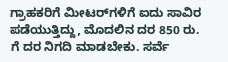ಗ್ರಾಹಕರಿಗೆ ಮೀಟರ್‌ಗಳಿಗೆ ಐದು ಸಾವಿರ ಪಡೆಯುತ್ತಿದ್ದು, ಮೊದಲಿನ ದರ 850 ರು. ಗೆ ದರ ನಿಗದಿ ಮಾಡಬೇಕು. ಸರ್ವೆ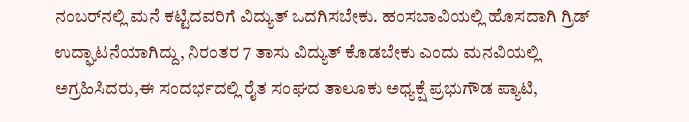ನಂಬರ್‌ನಲ್ಲಿ ಮನೆ ಕಟ್ಟಿದವರಿಗೆ ವಿದ್ಯುತ್‌ ಒದಗಿಸಬೇಕು. ಹಂಸಬಾವಿಯಲ್ಲಿ ಹೊಸದಾಗಿ ಗ್ರಿಡ್ ಉದ್ಘಾಟನೆಯಾಗಿದ್ದು, ನಿರಂತರ 7 ತಾಸು ವಿದ್ಯುತ್ ಕೊಡಬೇಕು ಎಂದು ಮನವಿಯಲ್ಲಿ ಅಗ್ರಹಿಸಿದರು,ಈ ಸಂದರ್ಭದಲ್ಲಿ ರೈತ ಸಂಘದ ತಾಲೂಕು ಅಧ್ಯಕ್ಷೆ ಪ್ರಭುಗೌಡ ಪ್ಯಾಟಿ,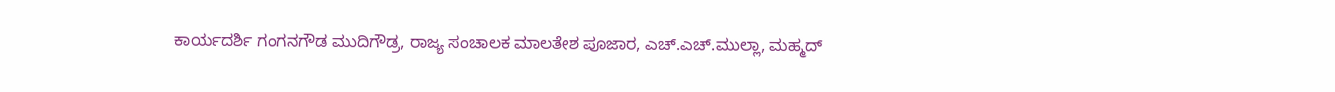ಕಾರ್ಯದರ್ಶಿ ಗಂಗನಗೌಡ ಮುದಿಗೌಡ್ರ, ರಾಜ್ಯ ಸಂಚಾಲಕ ಮಾಲತೇಶ ಪೂಜಾರ, ಎಚ್.ಎಚ್.ಮುಲ್ಲಾ, ಮಹ್ಮದ್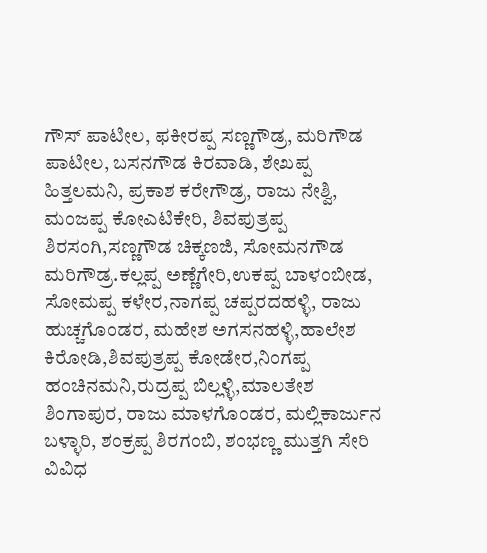ಗೌಸ್ ಪಾಟೀಲ, ಫಕೀರಪ್ಪ ಸಣ್ಣಗೌಡ್ರ, ಮರಿಗೌಡ ಪಾಟೀಲ, ಬಸನಗೌಡ ಕಿರವಾಡಿ, ಶೇಖಪ್ಪ ಹಿತ್ತಲಮನಿ, ಪ್ರಕಾಶ ಕರೇಗೌಡ್ರ, ರಾಜು ನೇಶ್ವಿ, ಮಂಜಪ್ಪ ಕೋಎಟಿಕೇರಿ, ಶಿವಪುತ್ರಪ್ಪ ಶಿರಸಂಗಿ,ಸಣ್ಣಗೌಡ ಚಿಕ್ಕಣಜಿ, ಸೋಮನಗೌಡ ಮರಿಗೌಡ್ರ.ಕಲ್ಲಪ್ಪ ಅಣ್ಣೆಗೇರಿ,ಉಕಪ್ಪ ಬಾಳಂಬೀಡ, ಸೋಮಪ್ಪ ಕಳೇರ,ನಾಗಪ್ಪ ಚಪ್ಪರದಹಳ್ಳಿ, ರಾಜು ಹುಚ್ಚಗೊಂಡರ, ಮಹೇಶ ಅಗಸನಹಳ್ಳಿ,ಹಾಲೇಶ ಕಿರೋಡಿ,ಶಿವಪುತ್ರಪ್ಪ ಕೋಡೇರ,ನಿಂಗಪ್ಪ ಹಂಚಿನಮನಿ,ರುದ್ರಪ್ಪ ಬಿಲ್ಲಳ್ಳಿ,ಮಾಲತೇಶ ಶಿಂಗಾಪುರ, ರಾಜು ಮಾಳಗೊಂಡರ, ಮಲ್ಲಿಕಾರ್ಜುನ ಬಳ್ಳಾರಿ, ಶಂಕ್ರಪ್ಪ ಶಿರಗಂಬಿ, ಶಂಭಣ್ಣ ಮುತ್ತಗಿ ಸೇರಿ ವಿವಿಧ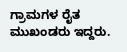ಗ್ರಾಮಗಳ ರೈತ ಮುಖಂಡರು ಇದ್ದರು.